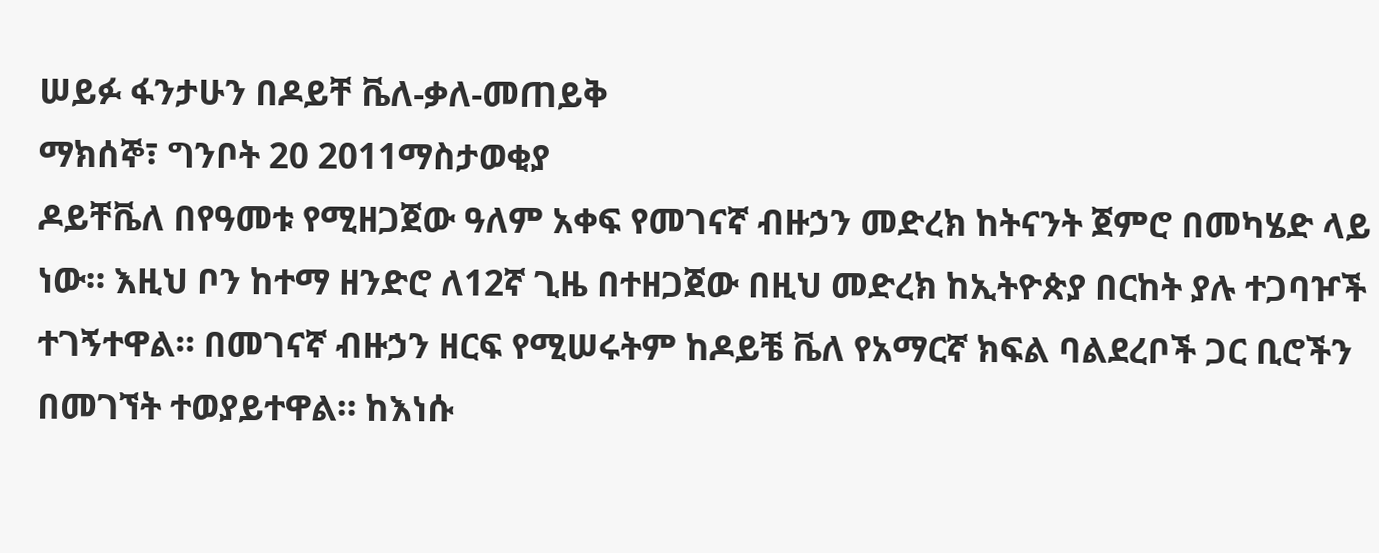ሠይፉ ፋንታሁን በዶይቸ ቬለ-ቃለ-መጠይቅ
ማክሰኞ፣ ግንቦት 20 2011ማስታወቂያ
ዶይቸቬለ በየዓመቱ የሚዘጋጀው ዓለም አቀፍ የመገናኛ ብዙኃን መድረክ ከትናንት ጀምሮ በመካሄድ ላይ ነው። እዚህ ቦን ከተማ ዘንድሮ ለ12ኛ ጊዜ በተዘጋጀው በዚህ መድረክ ከኢትዮጵያ በርከት ያሉ ተጋባዦች ተገኝተዋል። በመገናኛ ብዙኃን ዘርፍ የሚሠሩትም ከዶይቼ ቬለ የአማርኛ ክፍል ባልደረቦች ጋር ቢሮችን በመገኘት ተወያይተዋል። ከእነሱ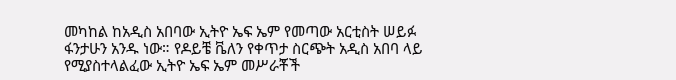መካከል ከአዲስ አበባው ኢትዮ ኤፍ ኤም የመጣው አርቲስት ሠይፉ ፋንታሁን አንዱ ነው። የዶይቼ ቬለን የቀጥታ ስርጭት አዲስ አበባ ላይ የሚያስተላልፈው ኢትዮ ኤፍ ኤም መሥራቾች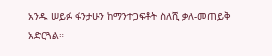አንዱ ሠይፉ ፋንታሁን ከማንተጋፍቶት ስለሺ ቃለ-መጠይቅ አድርጓል።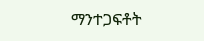ማንተጋፍቶት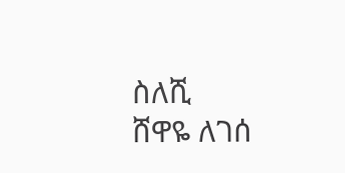ስለሺ
ሸዋዬ ለገሰ